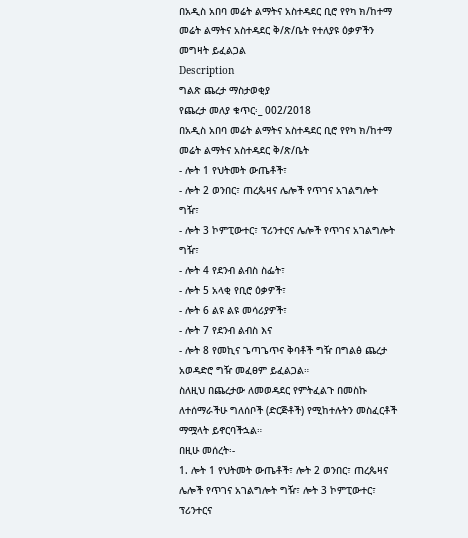በአዲስ አበባ መሬት ልማትና አስተዳደር ቢሮ የየካ ክ/ከተማ መሬት ልማትና አስተዳደር ቅ/ጽ/ቤት የተለያዩ ዕቃዎችን መግዛት ይፈልጋል
Description
ግልጽ ጨረታ ማስታወቂያ
የጨረታ መለያ ቁጥር፡_ 002/2018
በአዲስ አበባ መሬት ልማትና አስተዳደር ቢሮ የየካ ክ/ከተማ መሬት ልማትና አስተዳደር ቅ/ጽ/ቤት
- ሎት 1 የህትመት ውጤቶች፣
- ሎት 2 ወንበር፣ ጠረጴዛና ሌሎች የጥገና አገልግሎት ግዥ፣
- ሎት 3 ኮምፒውተር፣ ፕሪንተርና ሌሎች የጥገና አገልግሎት ግዥ፣
- ሎት 4 የደንብ ልብስ ስፌት፣
- ሎት 5 አላቂ የቢሮ ዕቃዎች፣
- ሎት 6 ልዩ ልዩ መሳሪያዎች፣
- ሎት 7 የደንብ ልብስ እና
- ሎት 8 የመኪና ጌጣጌጥና ቅባቶች ግዥ በግልፅ ጨረታ አወዳድሮ ግዥ መፈፀም ይፈልጋል።
ስለዚህ በጨረታው ለመወዳደር የምትፈልጉ በመስኩ ለተሰማራችሁ ግለሰቦች (ድርጅቶች) የሚከተሉትን መስፈርቶች ማሟላት ይኖርባችኋል።
በዚሁ መሰረት፡-
1. ሎት 1 የህትመት ውጤቶች፣ ሎት 2 ወንበር፣ ጠረጴዛና ሌሎች የጥገና አገልግሎት ግዥ፣ ሎት 3 ኮምፒውተር፣ ፕሪንተርና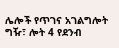ሌሎች የጥገና አገልግሎት ግዥ፣ ሎት 4 የደንብ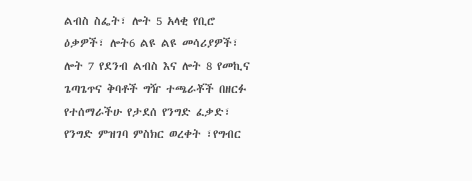ልብስ ስፌት፣ ሎት 5 አላቂ የቢሮ ዕቃዎች፣ ሎት6 ልዩ ልዩ መሳሪያዎች፣ ሎት 7 የደንብ ልብስ እና ሎት 8 የመኪና ጌጣጌጥና ቅባቶች ግዥ ተጫራቾች በዘርፉ የተሰማራችሁ የታደሰ የንግድ ፈቃድ፣ የንግድ ምዝገባ ምስክር ወረቀት ፣የግብር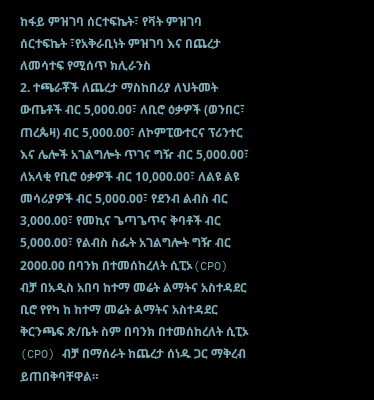ከፋይ ምዝገባ ሰርተፍኬት፣ የቫት ምዝገባ ሰርተፍኬት ፣የአቅራቢነት ምዝገባ እና በጨረታ ለመሳተፍ የሚሰጥ ክሊራንስ
2. ተጫራቾች ለጨረታ ማስከበሪያ ለህትመት ውጤቶች ብር 5,000.00፣ ለቢሮ ዕቃዎች (ወንበር፣ ጠረጴዛ) ብር 5,000.00፣ ለኮምፒውተርና ፕሪንተር እና ሌሎች አገልግሎት ጥገና ግዥ ብር 5,000.00፣ ለአላቂ የቢሮ ዕቃዎች ብር 10,000.00፣ ለልዩ ልዩ መሳሪያዎች ብር 5,000.00፣ የደንብ ልብስ ብር 3,000.00፣ የመኪና ጌጣጌጥና ቅባቶች ብር 5,000.00፣ የልብስ ስፌት አገልግሎት ግዥ ብር 2000.00 በባንክ በተመሰከረለት ሲፒኦ(CPO) ብቻ በአዲስ አበባ ከተማ መሬት ልማትና አስተዳደር ቢሮ የየካ ከ ከተማ መሬት ልማትና አስተዳደር ቅርንጫፍ ጽ/ቤት ስም በባንክ በተመሰከረለት ሲፒኦ (CPO) ብቻ በማሰራት ከጨረታ ሰነዱ ጋር ማቅረብ ይጠበቅባቸዋል።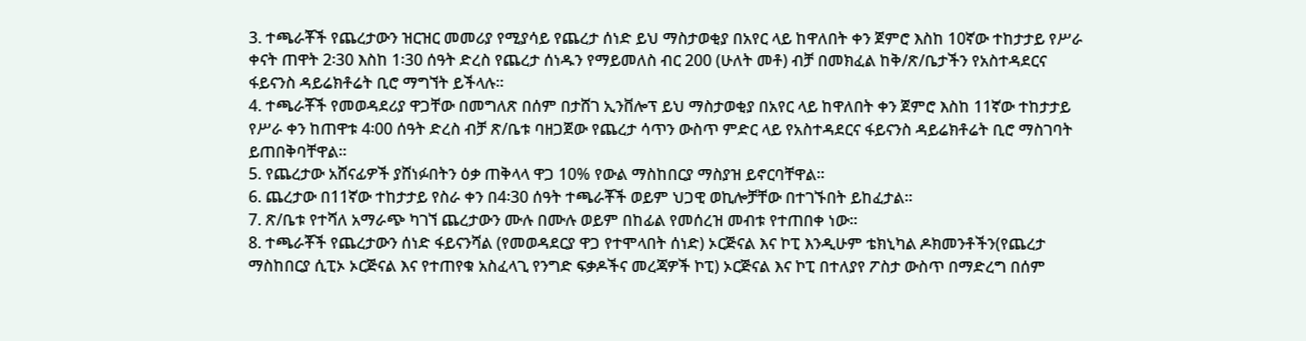3. ተጫራቾች የጨረታውን ዝርዝር መመሪያ የሚያሳይ የጨረታ ሰነድ ይህ ማስታወቂያ በአየር ላይ ከዋለበት ቀን ጀምሮ እስከ 10ኛው ተከታታይ የሥራ ቀናት ጠዋት 2፡30 እስከ 1፡30 ሰዓት ድረስ የጨረታ ሰነዱን የማይመለስ ብር 200 (ሁለት መቶ) ብቻ በመክፈል ከቅ/ጽ/ቤታችን የአስተዳደርና ፋይናንስ ዳይሬክቶሬት ቢሮ ማግኘት ይችላሉ።
4. ተጫራቾች የመወዳደሪያ ዋጋቸው በመግለጽ በሰም በታሸገ ኢንቨሎፕ ይህ ማስታወቂያ በአየር ላይ ከዋለበት ቀን ጀምሮ እስከ 11ኛው ተከታታይ የሥራ ቀን ከጠዋቱ 4፡00 ሰዓት ድረስ ብቻ ጽ/ቤቱ ባዘጋጀው የጨረታ ሳጥን ውስጥ ምድር ላይ የአስተዳደርና ፋይናንስ ዳይሬክቶሬት ቢሮ ማስገባት ይጠበቅባቸዋል።
5. የጨረታው አሸናፊዎች ያሸነፉበትን ዕቃ ጠቅላላ ዋጋ 10% የውል ማስከበርያ ማስያዝ ይኖርባቸዋል።
6. ጨረታው በ11ኛው ተከታታይ የስራ ቀን በ4፡30 ሰዓት ተጫራቾች ወይም ህጋዊ ወኪሎቻቸው በተገኙበት ይከፈታል።
7. ጽ/ቤቱ የተሻለ አማራጭ ካገኘ ጨረታውን ሙሉ በሙሉ ወይም በከፊል የመሰረዝ መብቱ የተጠበቀ ነው።
8. ተጫራቾች የጨረታውን ሰነድ ፋይናንሻል (የመወዳደርያ ዋጋ የተሞላበት ሰነድ) ኦርጅናል እና ኮፒ እንዲሁም ቴክኒካል ዶክመንቶችን(የጨረታ ማስከበርያ ሲፒኦ ኦርጅናል እና የተጠየቁ አስፈላጊ የንግድ ፍቃዶችና መረጃዎች ኮፒ) ኦርጅናል እና ኮፒ በተለያየ ፖስታ ውስጥ በማድረግ በሰም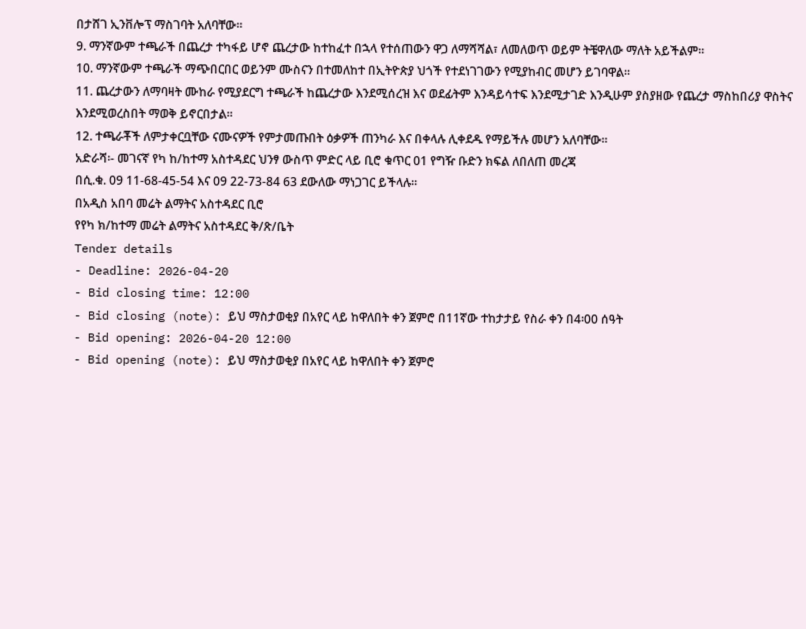በታሸገ ኢንቨሎፕ ማስገባት አለባቸው።
9. ማንኛውም ተጫራች በጨረታ ተካፋይ ሆኖ ጨረታው ከተከፈተ በኋላ የተሰጠውን ዋጋ ለማሻሻል፣ ለመለወጥ ወይም ትቼዋለው ማለት አይችልም።
10. ማንኛውም ተጫራች ማጭበርበር ወይንም ሙስናን በተመለከተ በኢትዮጵያ ህጎች የተደነገገውን የሚያከብር መሆን ይገባዋል።
11. ጨረታውን ለማባዛት ሙከራ የሚያደርግ ተጫራች ከጨረታው እንደሚሰረዝ እና ወደፊትም እንዳይሳተፍ እንደሚታገድ እንዲሁም ያስያዘው የጨረታ ማስከበሪያ ዋስትና እንደሚወረስበት ማወቅ ይኖርበታል።
12. ተጫራቾች ለምታቀርቧቸው ናሙናዎች የምታመጡበት ዕቃዎች ጠንካራ እና በቀላሉ ሊቀደዱ የማይችሉ መሆን አለባቸው።
አድራሻ፡- መገናኛ የካ ከ/ከተማ አስተዳደር ህንፃ ውስጥ ምድር ላይ ቢሮ ቁጥር 01 የግዥ ቡድን ክፍል ለበለጠ መረጃ
በሲ.ቁ. 09 11-68-45-54 እና 09 22-73-84 63 ደውለው ማነጋገር ይችላሉ።
በአዲስ አበባ መሬት ልማትና አስተዳደር ቢሮ
የየካ ክ/ከተማ መሬት ልማትና አስተዳደር ቅ/ጽ/ቤት
Tender details
- Deadline: 2026-04-20
- Bid closing time: 12:00
- Bid closing (note): ይህ ማስታወቂያ በአየር ላይ ከዋለበት ቀን ጀምሮ በ11ኛው ተከታታይ የስራ ቀን በ4፡00 ሰዓት
- Bid opening: 2026-04-20 12:00
- Bid opening (note): ይህ ማስታወቂያ በአየር ላይ ከዋለበት ቀን ጀምሮ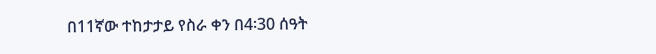በ11ኛው ተከታታይ የስራ ቀን በ4፡30 ሰዓት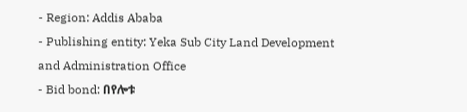- Region: Addis Ababa
- Publishing entity: Yeka Sub City Land Development and Administration Office
- Bid bond: በየሎቱ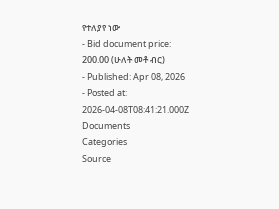የተለያየ ነው
- Bid document price: 200.00 (ሁለት መቶ ብር)
- Published: Apr 08, 2026
- Posted at: 2026-04-08T08:41:21.000Z
Documents
Categories
Source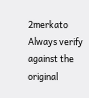2merkato
Always verify against the original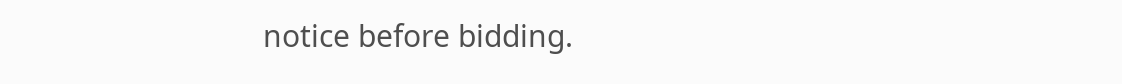notice before bidding.